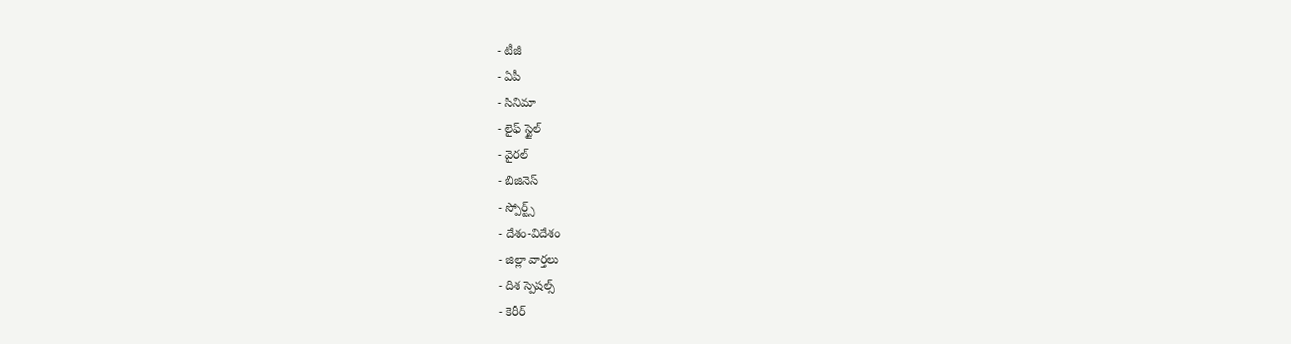- టీజీ
- ఏపీ
- సినిమా
- లైఫ్ స్టైల్
- వైరల్
- బిజినెస్
- స్పోర్ట్స్
- దేశం-విదేశం
- జిల్లా వార్తలు
- దిశ స్పెషల్స్
- కెరీర్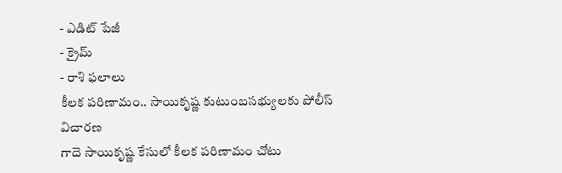- ఎడిట్ పేజీ
- క్రైమ్
- రాశి ఫలాలు
కీలక పరిణామం.. సాయికృష్ణ కుటుంబసభ్యులకు పోలీస్ విచారణ
గాదె సాయికృష్ణ కేసులో కీలక పరిణామం చోటు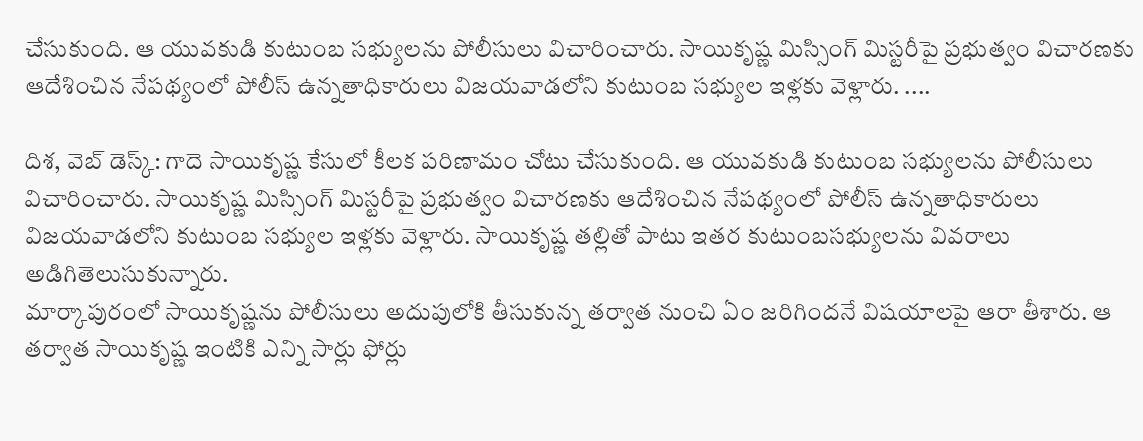చేసుకుంది. ఆ యువకుడి కుటుంబ సభ్యులను పోలీసులు విచారించారు. సాయికృష్ణ మిస్సింగ్ మిస్టరీపై ప్రభుత్వం విచారణకు ఆదేశించిన నేపథ్యంలో పోలీస్ ఉన్నతాధికారులు విజయవాడలోని కుటుంబ సభ్యుల ఇళ్లకు వెళ్లారు. ....

దిశ, వెబ్ డెస్క్: గాదె సాయికృష్ణ కేసులో కీలక పరిణామం చోటు చేసుకుంది. ఆ యువకుడి కుటుంబ సభ్యులను పోలీసులు విచారించారు. సాయికృష్ణ మిస్సింగ్ మిస్టరీపై ప్రభుత్వం విచారణకు ఆదేశించిన నేపథ్యంలో పోలీస్ ఉన్నతాధికారులు విజయవాడలోని కుటుంబ సభ్యుల ఇళ్లకు వెళ్లారు. సాయికృష్ణ తల్లితో పాటు ఇతర కుటుంబసభ్యులను వివరాలు అడిగితెలుసుకున్నారు.
మార్కాపురంలో సాయికృష్ణను పోలీసులు అదుపులోకి తీసుకున్న తర్వాత నుంచి ఏం జరిగిందనే విషయాలపై ఆరా తీశారు. ఆ తర్వాత సాయికృష్ణ ఇంటికి ఎన్ని సార్లు ఫోర్లు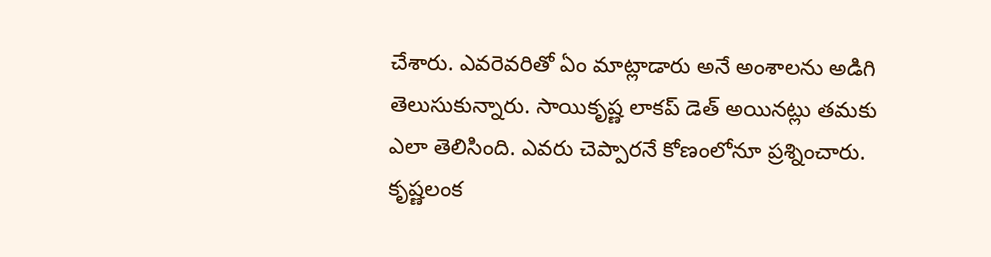చేశారు. ఎవరెవరితో ఏం మాట్లాడారు అనే అంశాలను అడిగి తెలుసుకున్నారు. సాయికృష్ణ లాకప్ డెత్ అయినట్లు తమకు ఎలా తెలిసింది. ఎవరు చెప్పారనే కోణంలోనూ ప్రశ్నించారు. కృష్ణలంక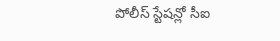పోలీస్ స్టేషన్లో సీఐ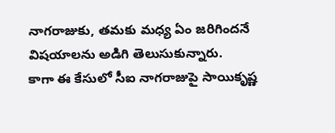నాగరాజుకు, తమకు మధ్య ఏం జరిగిందనే విషయాలను అడిగి తెలుసుకున్నారు.
కాగా ఈ కేసులో సీఐ నాగరాజుపై సాయికృష్ణ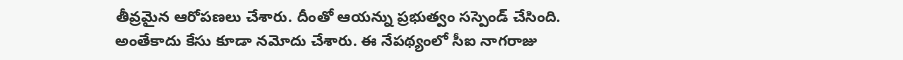తీవ్రమైన ఆరోపణలు చేశారు. దీంతో ఆయన్ను ప్రభుత్వం సస్పెండ్ చేసింది. అంతేకాదు కేసు కూడా నమోదు చేశారు. ఈ నేపథ్యంలో సీఐ నాగరాజు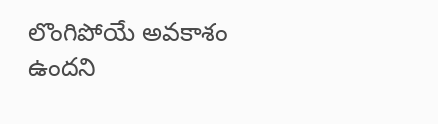లొంగిపోయే అవకాశం ఉందని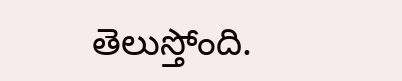తెలుస్తోంది.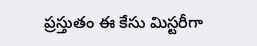ప్రస్తుతం ఈ కేసు మిస్టరీగా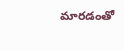మారడంతో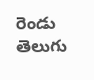రెండు తెలుగు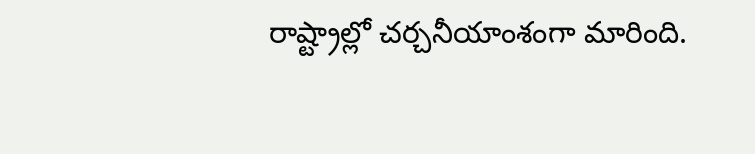రాష్ట్రాల్లో చర్చనీయాంశంగా మారింది.